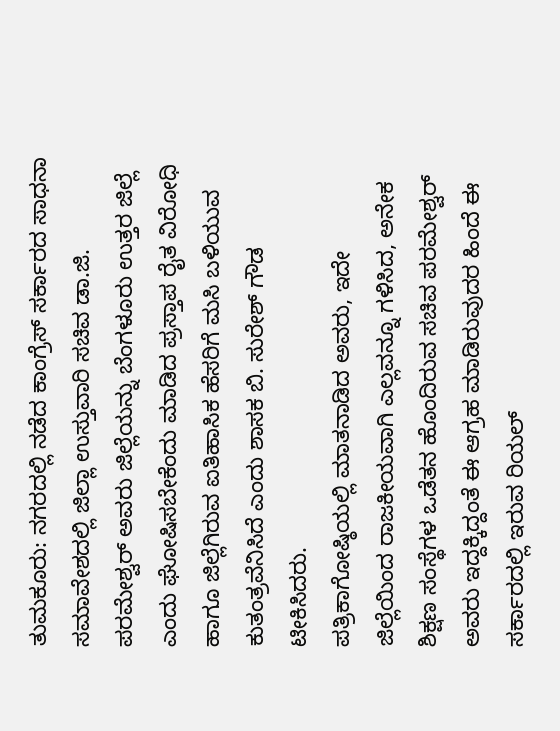ತುಮಕೂರು: ನಗರದಲ್ಲಿ ನಡೆದ ಕಾಂಗ್ರೆಸ್ ಸರ್ಕಾರದ ಸಾಧನಾ ಸಮಾವೇಶದಲ್ಲಿ ಜಿಲ್ಲಾ ಉಸ್ತುವಾರಿ ಸಚಿವ ಡಾ.ಜಿ. ಪರಮೇಶ್ವರ್ ಅವರು ಜಿಲ್ಲೆಯನ್ನು ಬೆಂಗಳೂರು ಉತ್ತರ ಜಿಲ್ಲೆ ಎಂದು ಘೋಷಿಸಬೇಕೆಂದು ಮಾಡಿದ ಪ್ರಸ್ತಾಪ ರೈತ ವಿರೋಧಿ ಹಾಗೂ ಜಿಲ್ಲೆಗಿರುವ ಐತಿಹಾಸಿಕ ಹೆಸರಿಗೆ ಮಸಿ ಬಳಿಯುವ ಕುತಂತ್ರವೆನಿಸಿದೆ ಎಂದು ಶಾಸಕ ಬಿ. ಸುರೇಶ್ ಗೌಡ ಟೀಕಿಸಿದರು.
ಪತ್ರಿಕಾಗೋಷ್ಠಿಯಲ್ಲಿ ಮಾತನಾಡಿದ ಅವರು, ಇದೇ ಜಿಲ್ಲೆಯಿಂದ ರಾಜಕೀಯವಾಗಿ ಎಲ್ಲವನ್ನೂ ಗಳಿಸಿದ, ಅನೇಕ ಶಿಕ್ಷಣ ಸಂಸ್ಥೆಗಳ ಒಡೆತನ ಹೊಂದಿರುವ ಸಚಿವ ಪರಮೇಶ್ವರ್ ಅವರು ಇದ್ದಕ್ಕಿದ್ದಂತೆ ಈ ಆಗ್ರಹ ಮಾಡಿರುವುದರ ಹಿಂದೆ ಈ ಸರ್ಕಾರದಲ್ಲಿ ಇರುವ ರಿಯಲ್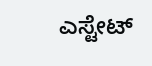ಎಸ್ಟೇಟ್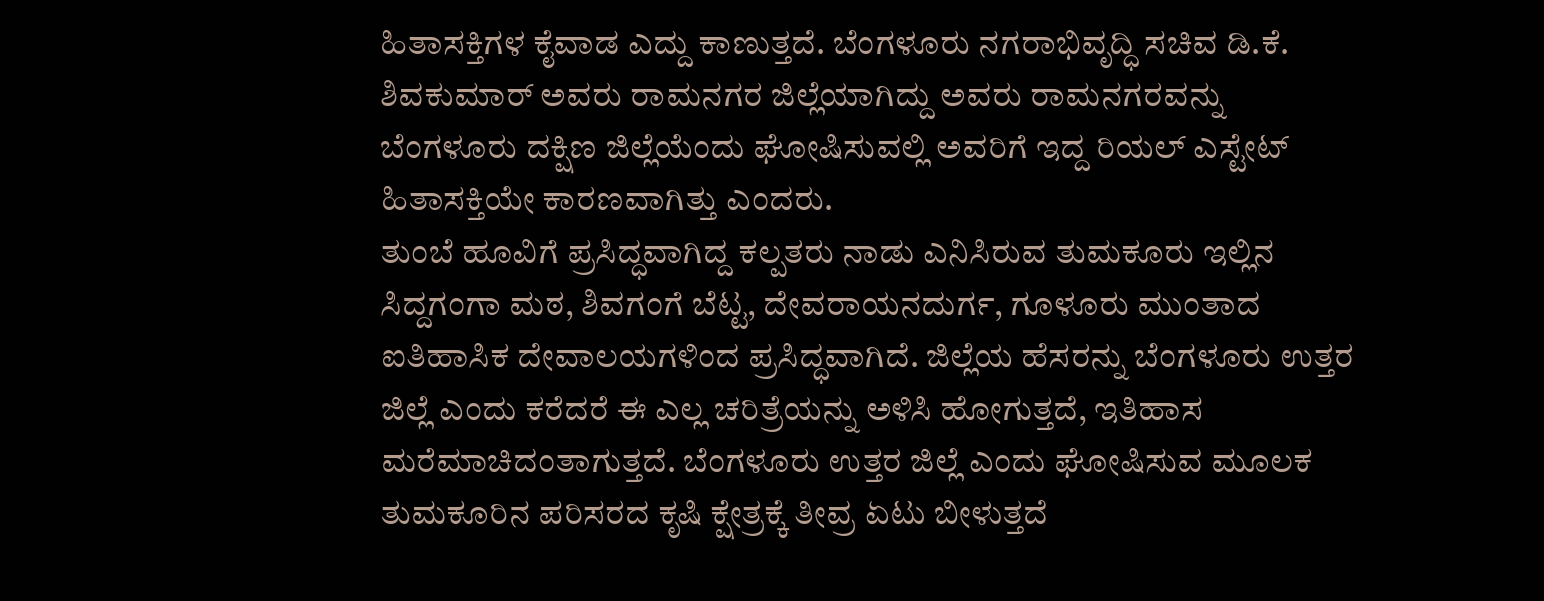ಹಿತಾಸಕ್ತಿಗಳ ಕೈವಾಡ ಎದ್ದು ಕಾಣುತ್ತದೆ. ಬೆಂಗಳೂರು ನಗರಾಭಿವೃದ್ಧಿ ಸಚಿವ ಡಿ.ಕೆ. ಶಿವಕುಮಾರ್ ಅವರು ರಾಮನಗರ ಜಿಲ್ಲೆಯಾಗಿದ್ದು ಅವರು ರಾಮನಗರವನ್ನು ಬೆಂಗಳೂರು ದಕ್ಷಿಣ ಜಿಲ್ಲೆಯೆಂದು ಘೋಷಿಸುವಲ್ಲಿ ಅವರಿಗೆ ಇದ್ದ ರಿಯಲ್ ಎಸ್ಟೇಟ್ ಹಿತಾಸಕ್ತಿಯೇ ಕಾರಣವಾಗಿತ್ತು ಎಂದರು.
ತುಂಬೆ ಹೂವಿಗೆ ಪ್ರಸಿದ್ಧವಾಗಿದ್ದ ಕಲ್ಪತರು ನಾಡು ಎನಿಸಿರುವ ತುಮಕೂರು ಇಲ್ಲಿನ ಸಿದ್ದಗಂಗಾ ಮಠ, ಶಿವಗಂಗೆ ಬೆಟ್ಟ, ದೇವರಾಯನದುರ್ಗ, ಗೂಳೂರು ಮುಂತಾದ ಐತಿಹಾಸಿಕ ದೇವಾಲಯಗಳಿಂದ ಪ್ರಸಿದ್ಧವಾಗಿದೆ. ಜಿಲ್ಲೆಯ ಹೆಸರನ್ನು ಬೆಂಗಳೂರು ಉತ್ತರ ಜಿಲ್ಲೆ ಎಂದು ಕರೆದರೆ ಈ ಎಲ್ಲ ಚರಿತ್ರೆಯನ್ನು ಅಳಿಸಿ ಹೋಗುತ್ತದೆ, ಇತಿಹಾಸ ಮರೆಮಾಚಿದಂತಾಗುತ್ತದೆ. ಬೆಂಗಳೂರು ಉತ್ತರ ಜಿಲ್ಲೆ ಎಂದು ಘೋಷಿಸುವ ಮೂಲಕ ತುಮಕೂರಿನ ಪರಿಸರದ ಕೃಷಿ ಕ್ಷೇತ್ರಕ್ಕೆ ತೀವ್ರ ಏಟು ಬೀಳುತ್ತದೆ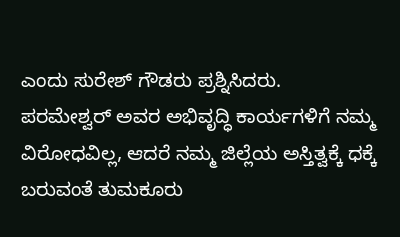ಎಂದು ಸುರೇಶ್ ಗೌಡರು ಪ್ರಶ್ನಿಸಿದರು.
ಪರಮೇಶ್ವರ್ ಅವರ ಅಭಿವೃದ್ಧಿ ಕಾರ್ಯಗಳಿಗೆ ನಮ್ಮ ವಿರೋಧವಿಲ್ಲ, ಆದರೆ ನಮ್ಮ ಜಿಲ್ಲೆಯ ಅಸ್ತಿತ್ವಕ್ಕೆ ಧಕ್ಕೆ ಬರುವಂತೆ ತುಮಕೂರು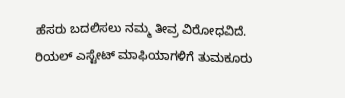ಹೆಸರು ಬದಲಿಸಲು ನಮ್ಮ ತೀವ್ರ ವಿರೋಧವಿದೆ. ರಿಯಲ್ ಎಸ್ಟೇಟ್ ಮಾಫಿಯಾಗಳಿಗೆ ತುಮಕೂರು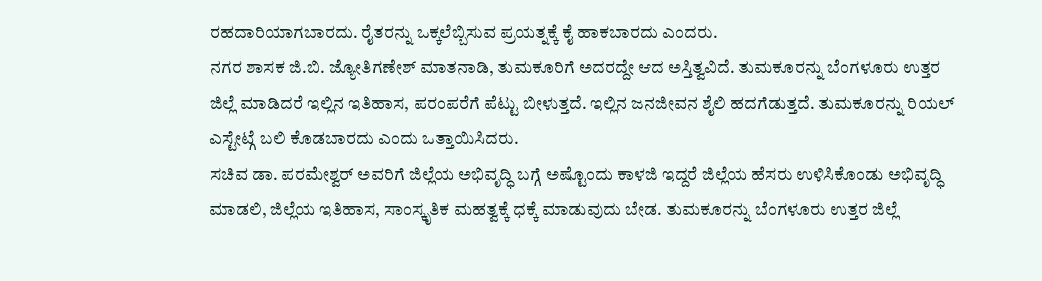ರಹದಾರಿಯಾಗಬಾರದು. ರೈತರನ್ನು ಒಕ್ಕಲೆಬ್ಬಿಸುವ ಪ್ರಯತ್ನಕ್ಕೆ ಕೈ ಹಾಕಬಾರದು ಎಂದರು.
ನಗರ ಶಾಸಕ ಜಿ.ಬಿ. ಜ್ಯೋತಿಗಣೇಶ್ ಮಾತನಾಡಿ, ತುಮಕೂರಿಗೆ ಅದರದ್ದೇ ಆದ ಅಸ್ತಿತ್ವವಿದೆ. ತುಮಕೂರನ್ನು ಬೆಂಗಳೂರು ಉತ್ತರ ಜಿಲ್ಲೆ ಮಾಡಿದರೆ ಇಲ್ಲಿನ ಇತಿಹಾಸ, ಪರಂಪರೆಗೆ ಪೆಟ್ಟು ಬೀಳುತ್ತದೆ. ಇಲ್ಲಿನ ಜನಜೀವನ ಶೈಲಿ ಹದಗೆಡುತ್ತದೆ. ತುಮಕೂರನ್ನು ರಿಯಲ್ ಎಸ್ಟೇಟ್ಗೆ ಬಲಿ ಕೊಡಬಾರದು ಎಂದು ಒತ್ತಾಯಿಸಿದರು.
ಸಚಿವ ಡಾ. ಪರಮೇಶ್ವರ್ ಅವರಿಗೆ ಜಿಲ್ಲೆಯ ಅಭಿವೃದ್ಧಿ ಬಗ್ಗೆ ಅಷ್ಟೊಂದು ಕಾಳಜಿ ಇದ್ದರೆ ಜಿಲ್ಲೆಯ ಹೆಸರು ಉಳಿಸಿಕೊಂಡು ಅಭಿವೃದ್ಧಿ ಮಾಡಲಿ, ಜಿಲ್ಲೆಯ ಇತಿಹಾಸ, ಸಾಂಸ್ಕೃತಿಕ ಮಹತ್ವಕ್ಕೆ ಧಕ್ಕೆ ಮಾಡುವುದು ಬೇಡ. ತುಮಕೂರನ್ನು ಬೆಂಗಳೂರು ಉತ್ತರ ಜಿಲ್ಲೆ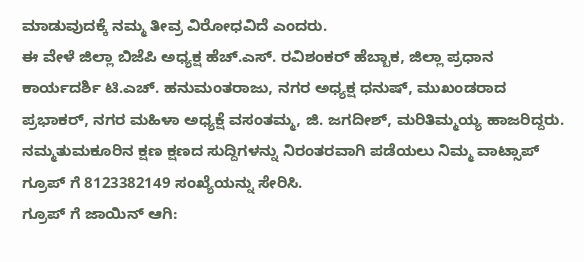ಮಾಡುವುದಕ್ಕೆ ನಮ್ಮ ತೀವ್ರ ವಿರೋಧವಿದೆ ಎಂದರು.
ಈ ವೇಳೆ ಜಿಲ್ಲಾ ಬಿಜೆಪಿ ಅಧ್ಯಕ್ಷ ಹೆಚ್.ಎಸ್. ರವಿಶಂಕರ್ ಹೆಬ್ಬಾಕ, ಜಿಲ್ಲಾ ಪ್ರಧಾನ ಕಾರ್ಯದರ್ಶಿ ಟಿ.ಎಚ್. ಹನುಮಂತರಾಜು, ನಗರ ಅಧ್ಯಕ್ಷ ಧನುಷ್, ಮುಖಂಡರಾದ ಪ್ರಭಾಕರ್, ನಗರ ಮಹಿಳಾ ಅಧ್ಯಕ್ಷೆ ವಸಂತಮ್ಮ, ಜಿ. ಜಗದೀಶ್, ಮರಿತಿಮ್ಮಯ್ಯ ಹಾಜರಿದ್ದರು.
ನಮ್ಮತುಮಕೂರಿನ ಕ್ಷಣ ಕ್ಷಣದ ಸುದ್ದಿಗಳನ್ನು ನಿರಂತರವಾಗಿ ಪಡೆಯಲು ನಿಮ್ಮ ವಾಟ್ಸಾಪ್ ಗ್ರೂಪ್ ಗೆ 8123382149 ಸಂಖ್ಯೆಯನ್ನು ಸೇರಿಸಿ.
ಗ್ರೂಪ್ ಗೆ ಜಾಯಿನ್ ಆಗಿ: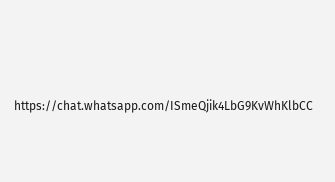https://chat.whatsapp.com/ISmeQjik4LbG9KvWhKlbCC